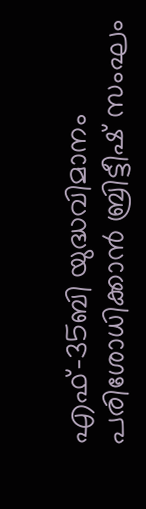എഫ്-35ബി യുദ്ധവിമാനം പരിശോധിക്കാൻ ബ്രിട്ടീഷ് സംഘം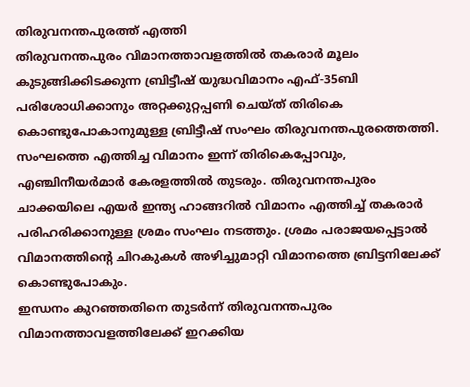തിരുവനന്തപുരത്ത് എത്തി
തിരുവനന്തപുരം വിമാനത്താവളത്തിൽ തകരാർ മൂലം കുടുങ്ങിക്കിടക്കുന്ന ബ്രിട്ടീഷ് യുദ്ധവിമാനം എഫ്-35ബി പരിശോധിക്കാനും അറ്റക്കുറ്റപ്പണി ചെയ്ത് തിരികെ കൊണ്ടുപോകാനുമുള്ള ബ്രിട്ടീഷ് സംഘം തിരുവനന്തപുരത്തെത്തി. സംഘത്തെ എത്തിച്ച വിമാനം ഇന്ന് തിരികെപ്പോവും, എഞ്ചിനീയർമാർ കേരളത്തിൽ തുടരും. തിരുവനന്തപുരം ചാക്കയിലെ എയർ ഇന്ത്യ ഹാങ്ങറിൽ വിമാനം എത്തിച്ച് തകരാർ പരിഹരിക്കാനുള്ള ശ്രമം സംഘം നടത്തും. ശ്രമം പരാജയപ്പെട്ടാൽ വിമാനത്തിന്റെ ചിറകുകൾ അഴിച്ചുമാറ്റി വിമാനത്തെ ബ്രിട്ടനിലേക്ക് കൊണ്ടുപോകും.
ഇന്ധനം കുറഞ്ഞതിനെ തുടർന്ന് തിരുവനന്തപുരം വിമാനത്താവളത്തിലേക്ക് ഇറക്കിയ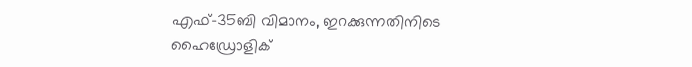എഫ്-35ബി വിമാനം, ഇറക്കുന്നതിനിടെ ഹൈഡ്രോളിക്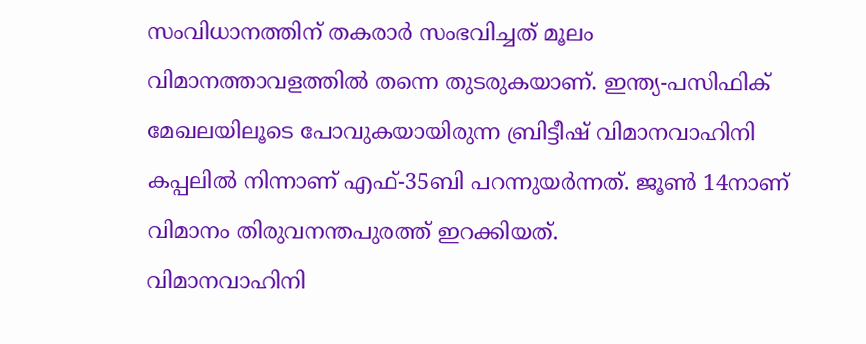സംവിധാനത്തിന് തകരാർ സംഭവിച്ചത് മൂലം വിമാനത്താവളത്തിൽ തന്നെ തുടരുകയാണ്. ഇന്ത്യ-പസിഫിക് മേഖലയിലൂടെ പോവുകയായിരുന്ന ബ്രിട്ടീഷ് വിമാനവാഹിനി കപ്പലിൽ നിന്നാണ് എഫ്-35ബി പറന്നുയർന്നത്. ജൂൺ 14നാണ് വിമാനം തിരുവനന്തപുരത്ത് ഇറക്കിയത്.
വിമാനവാഹിനി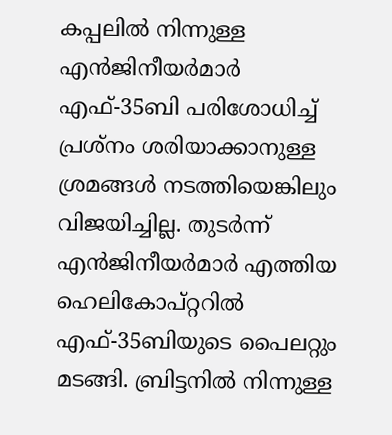കപ്പലിൽ നിന്നുള്ള എൻജിനീയർമാർ എഫ്-35ബി പരിശോധിച്ച് പ്രശ്നം ശരിയാക്കാനുള്ള ശ്രമങ്ങൾ നടത്തിയെങ്കിലും വിജയിച്ചില്ല. തുടർന്ന് എൻജിനീയർമാർ എത്തിയ ഹെലികോപ്റ്ററിൽ എഫ്-35ബിയുടെ പൈലറ്റും മടങ്ങി. ബ്രിട്ടനിൽ നിന്നുള്ള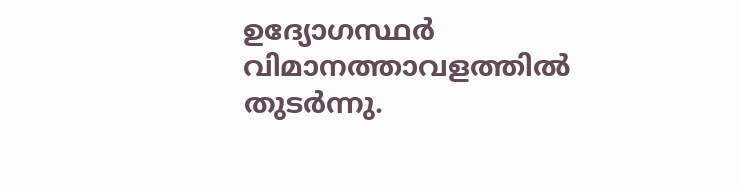ഉദ്യോഗസ്ഥർ വിമാനത്താവളത്തിൽ തുടർന്നു.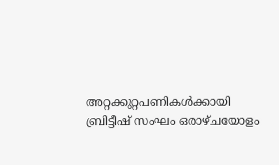അറ്റക്കുറ്റപണികൾക്കായി ബ്രിട്ടീഷ് സംഘം ഒരാഴ്ചയോളം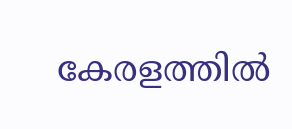കേരളത്തിൽ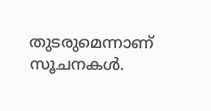തുടരുമെന്നാണ് സൂചനകൾ.